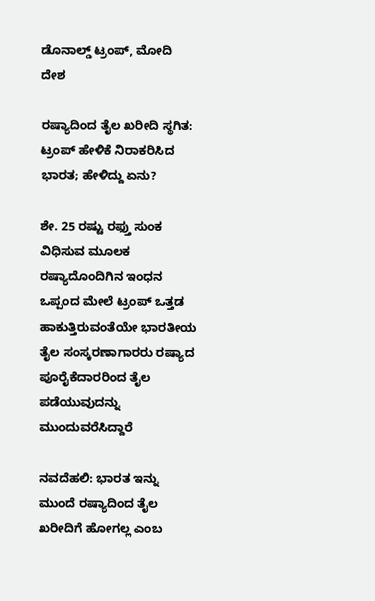ಡೊನಾಲ್ಡ್ ಟ್ರಂಪ್, ಮೋದಿ
ದೇಶ

ರಷ್ಯಾದಿಂದ ತೈಲ ಖರೀದಿ ಸ್ಥಗಿತ: ಟ್ರಂಪ್ ಹೇಳಿಕೆ ನಿರಾಕರಿಸಿದ ಭಾರತ; ಹೇಳಿದ್ದು ಏನು?

ಶೇ. 25 ರಷ್ಟು ರಫ್ತು ಸುಂಕ ವಿಧಿಸುವ ಮೂಲಕ ರಷ್ಯಾದೊಂದಿಗಿನ ಇಂಧನ ಒಪ್ಪಂದ ಮೇಲೆ ಟ್ರಂಪ್ ಒತ್ತಡ ಹಾಕುತ್ತಿರುವಂತೆಯೇ ಭಾರತೀಯ ತೈಲ ಸಂಸ್ಕರಣಾಗಾರರು ರಷ್ಯಾದ ಪೂರೈಕೆದಾರರಿಂದ ತೈಲ ಪಡೆಯುವುದನ್ನು ಮುಂದುವರೆಸಿದ್ದಾರೆ

ನವದೆಹಲಿ: ಭಾರತ ಇನ್ನು ಮುಂದೆ ರಷ್ಯಾದಿಂದ ತೈಲ ಖರೀದಿಗೆ ಹೋಗಲ್ಲ ಎಂಬ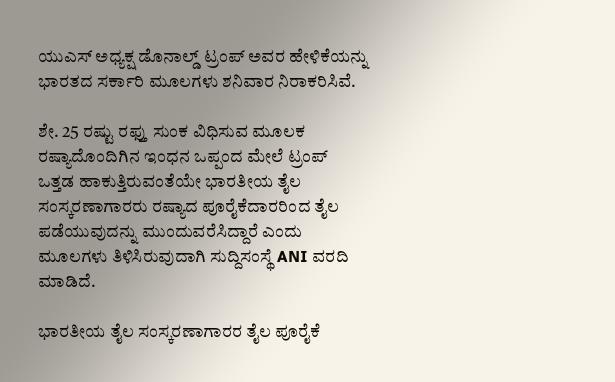ಯುಎಸ್ ಅಧ್ಯಕ್ಷ ಡೊನಾಲ್ಡ್ ಟ್ರಂಪ್ ಅವರ ಹೇಳಿಕೆಯನ್ನು ಭಾರತದ ಸರ್ಕಾರಿ ಮೂಲಗಳು ಶನಿವಾರ ನಿರಾಕರಿಸಿವೆ.

ಶೇ. 25 ರಷ್ಟು ರಫ್ತು ಸುಂಕ ವಿಧಿಸುವ ಮೂಲಕ ರಷ್ಯಾದೊಂದಿಗಿನ ಇಂಧನ ಒಪ್ಪಂದ ಮೇಲೆ ಟ್ರಂಪ್ ಒತ್ತಡ ಹಾಕುತ್ತಿರುವಂತೆಯೇ ಭಾರತೀಯ ತೈಲ ಸಂಸ್ಕರಣಾಗಾರರು ರಷ್ಯಾದ ಪೂರೈಕೆದಾರರಿಂದ ತೈಲ ಪಡೆಯುವುದನ್ನು ಮುಂದುವರೆಸಿದ್ದಾರೆ ಎಂದು ಮೂಲಗಳು ತಿಳಿಸಿರುವುದಾಗಿ ಸುದ್ದಿಸಂಸ್ಥೆ ANI ವರದಿ ಮಾಡಿದೆ.

ಭಾರತೀಯ ತೈಲ ಸಂಸ್ಕರಣಾಗಾರರ ತೈಲ ಪೂರೈಕೆ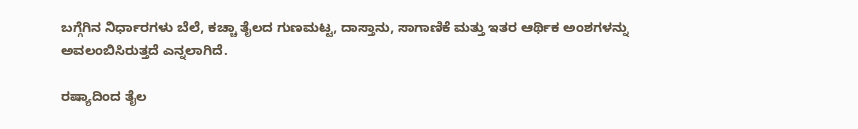ಬಗ್ಗೆಗಿನ ನಿರ್ಧಾರಗಳು ಬೆಲೆ, ಕಚ್ಚಾ ತೈಲದ ಗುಣಮಟ್ಟ, ದಾಸ್ತಾನು, ಸಾಗಾಣಿಕೆ ಮತ್ತು ಇತರ ಆರ್ಥಿಕ ಅಂಶಗಳನ್ನು ಅವಲಂಬಿಸಿರುತ್ತದೆ ಎನ್ನಲಾಗಿದೆ.

ರಷ್ಯಾದಿಂದ ತೈಲ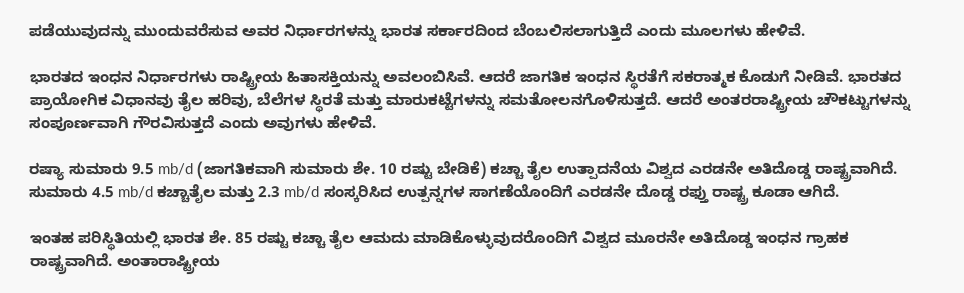ಪಡೆಯುವುದನ್ನು ಮುಂದುವರೆಸುವ ಅವರ ನಿರ್ಧಾರಗಳನ್ನು ಭಾರತ ಸರ್ಕಾರದಿಂದ ಬೆಂಬಲಿಸಲಾಗುತ್ತಿದೆ ಎಂದು ಮೂಲಗಳು ಹೇಳಿವೆ.

ಭಾರತದ ಇಂಧನ ನಿರ್ಧಾರಗಳು ರಾಷ್ಟ್ರೀಯ ಹಿತಾಸಕ್ತಿಯನ್ನು ಅವಲಂಬಿಸಿವೆ. ಆದರೆ ಜಾಗತಿಕ ಇಂಧನ ಸ್ಥಿರತೆಗೆ ಸಕರಾತ್ಮಕ ಕೊಡುಗೆ ನೀಡಿವೆ. ಭಾರತದ ಪ್ರಾಯೋಗಿಕ ವಿಧಾನವು ತೈಲ ಹರಿವು, ಬೆಲೆಗಳ ಸ್ಥಿರತೆ ಮತ್ತು ಮಾರುಕಟ್ಟೆಗಳನ್ನು ಸಮತೋಲನಗೊಳಿಸುತ್ತದೆ. ಆದರೆ ಅಂತರರಾಷ್ಟ್ರೀಯ ಚೌಕಟ್ಟುಗಳನ್ನು ಸಂಪೂರ್ಣವಾಗಿ ಗೌರವಿಸುತ್ತದೆ ಎಂದು ಅವುಗಳು ಹೇಳಿವೆ.

ರಷ್ಯಾ ಸುಮಾರು 9.5 mb/d (ಜಾಗತಿಕವಾಗಿ ಸುಮಾರು ಶೇ. 10 ರಷ್ಟು ಬೇಡಿಕೆ) ಕಚ್ಚಾ ತೈಲ ಉತ್ಪಾದನೆಯ ವಿಶ್ವದ ಎರಡನೇ ಅತಿದೊಡ್ಡ ರಾಷ್ಟ್ರವಾಗಿದೆ. ಸುಮಾರು 4.5 mb/d ಕಚ್ಚಾತೈಲ ಮತ್ತು 2.3 mb/d ಸಂಸ್ಕರಿಸಿದ ಉತ್ಪನ್ನಗಳ ಸಾಗಣೆಯೊಂದಿಗೆ ಎರಡನೇ ದೊಡ್ಡ ರಫ್ತು ರಾಷ್ಟ್ರ ಕೂಡಾ ಆಗಿದೆ.

ಇಂತಹ ಪರಿಸ್ಥಿತಿಯಲ್ಲಿ ಭಾರತ ಶೇ. 85 ರಷ್ಟು ಕಚ್ಚಾ ತೈಲ ಆಮದು ಮಾಡಿಕೊಳ್ಳುವುದರೊಂದಿಗೆ ವಿಶ್ವದ ಮೂರನೇ ಅತಿದೊಡ್ಡ ಇಂಧನ ಗ್ರಾಹಕ ರಾಷ್ಟ್ರವಾಗಿದೆ. ಅಂತಾರಾಷ್ಟ್ರೀಯ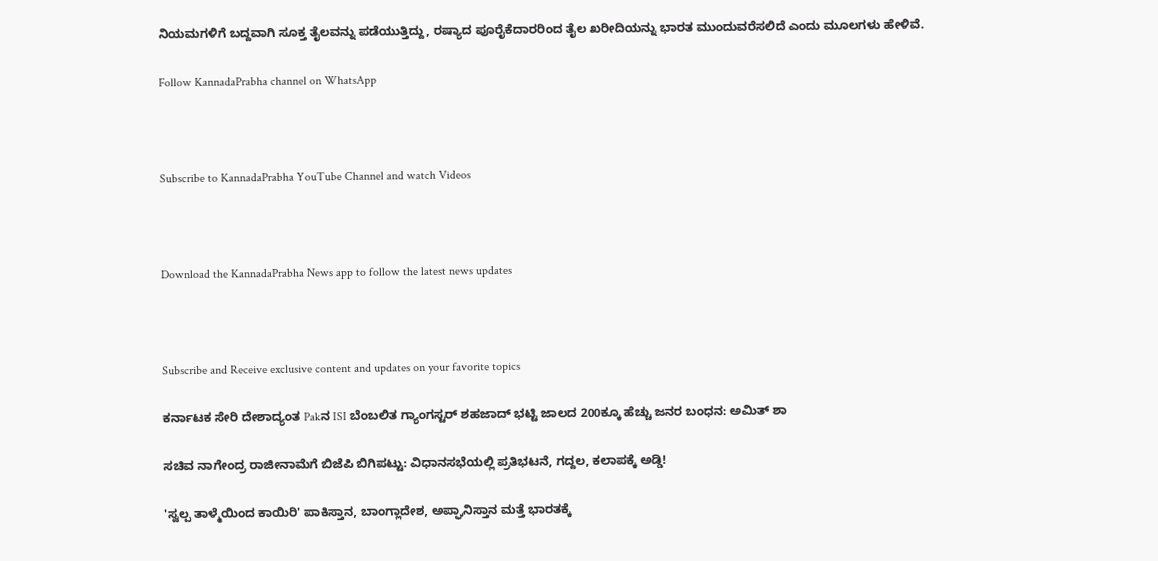ನಿಯಮಗಳಿಗೆ ಬದ್ದವಾಗಿ ಸೂಕ್ತ ತೈಲವನ್ನು ಪಡೆಯುತ್ತಿದ್ದು, ರಷ್ಯಾದ ಪೂರೈಕೆದಾರರಿಂದ ತೈಲ ಖರೀದಿಯನ್ನು ಭಾರತ ಮುಂದುವರೆಸಲಿದೆ ಎಂದು ಮೂಲಗಳು ಹೇಳಿವೆ.

Follow KannadaPrabha channel on WhatsApp



Subscribe to KannadaPrabha YouTube Channel and watch Videos



Download the KannadaPrabha News app to follow the latest news updates



Subscribe and Receive exclusive content and updates on your favorite topics

ಕರ್ನಾಟಕ ಸೇರಿ ದೇಶಾದ್ಯಂತ Pakನ ISI ಬೆಂಬಲಿತ ಗ್ಯಾಂಗಸ್ಟರ್ ಶಹಜಾದ್ ಭಟ್ಟಿ ಜಾಲದ 200ಕ್ಕೂ ಹೆಚ್ಚು ಜನರ ಬಂಧನ: ಅಮಿತ್ ಶಾ

ಸಚಿವ ನಾಗೇಂದ್ರ ರಾಜೀನಾಮೆಗೆ ಬಿಜೆಪಿ ಬಿಗಿಪಟ್ಟು: ವಿಧಾನಸಭೆಯಲ್ಲಿ ಪ್ರತಿಭಟನೆ, ಗದ್ದಲ, ಕಲಾಪಕ್ಕೆ ಅಡ್ಡಿ!

'ಸ್ವಲ್ಪ ತಾಳ್ಮೆಯಿಂದ ಕಾಯಿರಿ' ಪಾಕಿಸ್ತಾನ, ಬಾಂಗ್ಲಾದೇಶ, ಅಪ್ಘಾನಿಸ್ತಾನ ಮತ್ತೆ ಭಾರತಕ್ಕೆ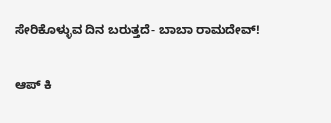ಸೇರಿಕೊಳ್ಳುವ ದಿನ ಬರುತ್ತದೆ- ಬಾಬಾ ರಾಮದೇವ್!

ಆಪ್ ಕಿ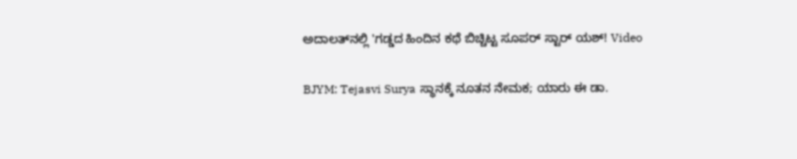ಅದಾಲತ್‌ನಲ್ಲಿ 'ಗಡ್ಡದ ಹಿಂದಿನ ಕಥೆ ಬಿಚ್ಚಿಟ್ಟ ಸೂಪರ್ ಸ್ಟಾರ್ ಯಶ್! Video

BJYM: Tejasvi Surya ಸ್ಥಾನಕ್ಕೆ ನೂತನ ನೇಮಕ; ಯಾರು ಈ ಡಾ.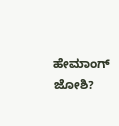ಹೇಮಾಂಗ್ ಜೋಶಿ?